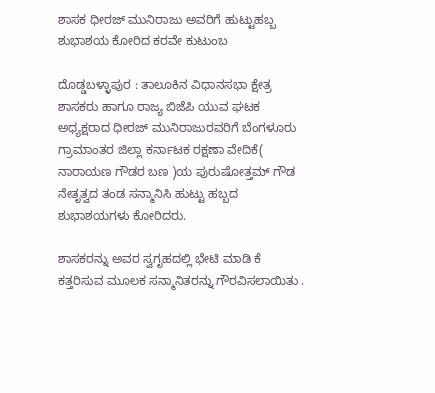ಶಾಸಕ ಧೀರಜ್ ಮುನಿರಾಜು ಅವರಿಗೆ ಹುಟ್ಟುಹಬ್ಬ ಶುಭಾಶಯ ಕೋರಿದ ಕರವೇ ಕುಟುಂಬ

ದೊಡ್ಡಬಳ್ಳಾಪುರ : ತಾಲೂಕಿನ ವಿಧಾನಸಭಾ ಕ್ಷೇತ್ರ ಶಾಸಕರು ಹಾಗೂ ರಾಜ್ಯ ಬಿಜೆಪಿ ಯುವ ಘಟಕ ಅಧ್ಯಕ್ಷರಾದ ಧೀರಜ್ ಮುನಿರಾಜುರವರಿಗೆ ಬೆಂಗಳೂರು ಗ್ರಾಮಾಂತರ ಜಿಲ್ಲಾ ಕರ್ನಾಟಕ ರಕ್ಷಣಾ ವೇದಿಕೆ( ನಾರಾಯಣ ಗೌಡರ ಬಣ )ಯ ಪುರುಷೋತ್ತಮ್ ಗೌಡ ನೇತೃತ್ವದ ತಂಡ ಸನ್ಮಾನಿಸಿ ಹುಟ್ಟು ಹಬ್ಬದ ಶುಭಾಶಯಗಳು ಕೋರಿದರು.

ಶಾಸಕರನ್ನು ಅವರ ಸ್ವಗೃಹದಲ್ಲಿ ಭೇಟಿ ಮಾಡಿ ಕೆ ಕತ್ತರಿಸುವ ಮೂಲಕ ಸನ್ಮಾನಿತರನ್ನು ಗೌರವಿಸಲಾಯಿತು .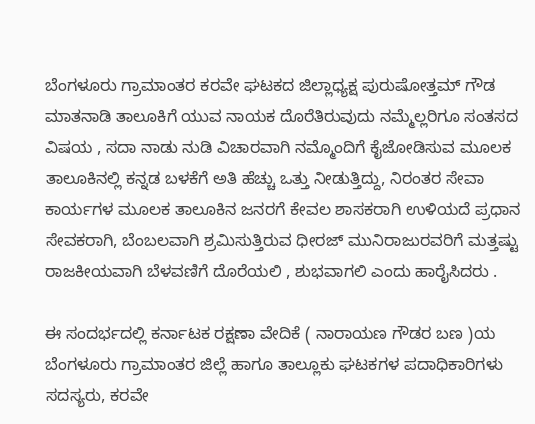ಬೆಂಗಳೂರು ಗ್ರಾಮಾಂತರ ಕರವೇ ಘಟಕದ ಜಿಲ್ಲಾಧ್ಯಕ್ಷ ಪುರುಷೋತ್ತಮ್ ಗೌಡ ಮಾತನಾಡಿ ತಾಲೂಕಿಗೆ ಯುವ ನಾಯಕ ದೊರೆತಿರುವುದು ನಮ್ಮೆಲ್ಲರಿಗೂ ಸಂತಸದ ವಿಷಯ , ಸದಾ ನಾಡು ನುಡಿ ವಿಚಾರವಾಗಿ ನಮ್ಮೊಂದಿಗೆ ಕೈಜೋಡಿಸುವ ಮೂಲಕ ತಾಲೂಕಿನಲ್ಲಿ ಕನ್ನಡ ಬಳಕೆಗೆ ಅತಿ ಹೆಚ್ಚು ಒತ್ತು ನೀಡುತ್ತಿದ್ದು, ನಿರಂತರ ಸೇವಾ ಕಾರ್ಯಗಳ ಮೂಲಕ ತಾಲೂಕಿನ ಜನರಗೆ ಕೇವಲ ಶಾಸಕರಾಗಿ ಉಳಿಯದೆ ಪ್ರಧಾನ ಸೇವಕರಾಗಿ, ಬೆಂಬಲವಾಗಿ ಶ್ರಮಿಸುತ್ತಿರುವ ಧೀರಜ್ ಮುನಿರಾಜುರವರಿಗೆ ಮತ್ತಷ್ಟು ರಾಜಕೀಯವಾಗಿ ಬೆಳವಣಿಗೆ ದೊರೆಯಲಿ , ಶುಭವಾಗಲಿ ಎಂದು ಹಾರೈಸಿದರು .

ಈ ಸಂದರ್ಭದಲ್ಲಿ ಕರ್ನಾಟಕ ರಕ್ಷಣಾ ವೇದಿಕೆ ( ನಾರಾಯಣ ಗೌಡರ ಬಣ )ಯ ಬೆಂಗಳೂರು ಗ್ರಾಮಾಂತರ ಜಿಲ್ಲೆ ಹಾಗೂ ತಾಲ್ಲೂಕು ಘಟಕಗಳ ಪದಾಧಿಕಾರಿಗಳು ಸದಸ್ಯರು, ಕರವೇ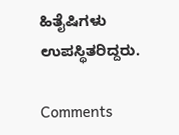ಹಿತೈಷಿಗಳು ಉಪಸ್ಥಿತರಿದ್ದರು.

Comments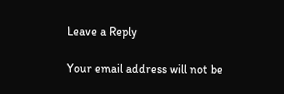Leave a Reply

Your email address will not be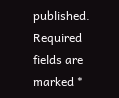published. Required fields are marked *